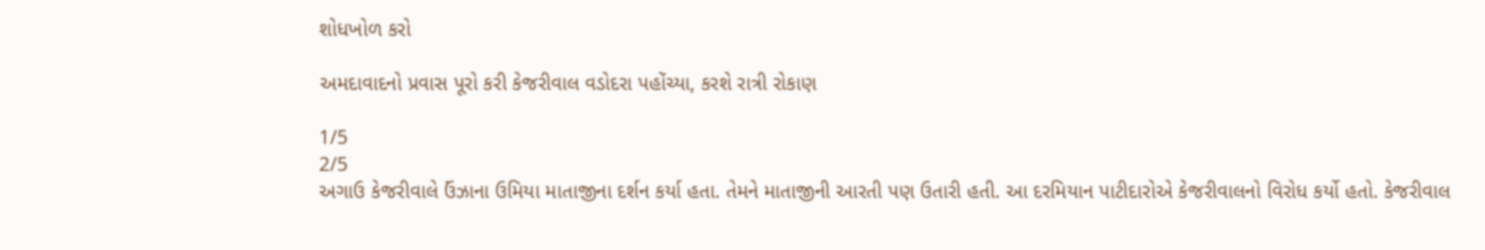શોધખોળ કરો

અમદાવાદનો પ્રવાસ પૂરો કરી કેજરીવાલ વડોદરા પહોંચ્યા, કરશે રાત્રી રોકાણ

1/5
2/5
અગાઉ કેજરીવાલે ઉંઝાના ઉમિયા માતાજીના દર્શન કર્યા હતા. તેમને માતાજીની આરતી પણ ઉતારી હતી. આ દરમિયાન પાટીદારોએ કેજરીવાલનો વિરોધ કર્યો હતો. કેજરીવાલ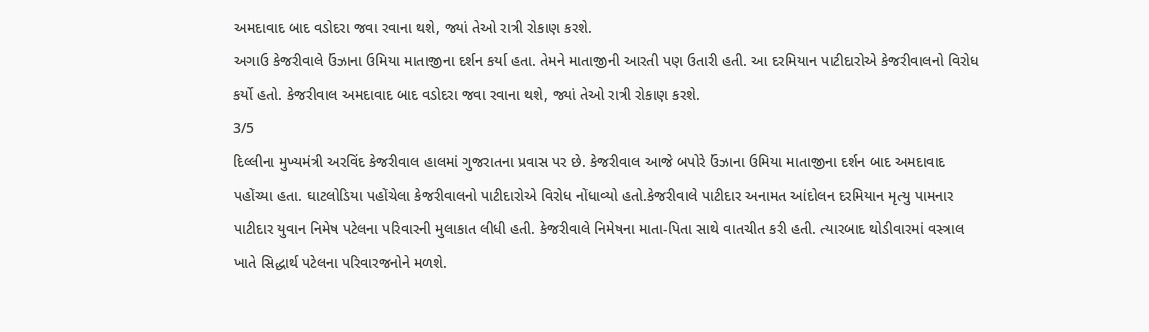અમદાવાદ બાદ વડોદરા જવા રવાના થશે, જ્યાં તેઓ રાત્રી રોકાણ કરશે.
અગાઉ કેજરીવાલે ઉંઝાના ઉમિયા માતાજીના દર્શન કર્યા હતા. તેમને માતાજીની આરતી પણ ઉતારી હતી. આ દરમિયાન પાટીદારોએ કેજરીવાલનો વિરોધ કર્યો હતો. કેજરીવાલ અમદાવાદ બાદ વડોદરા જવા રવાના થશે, જ્યાં તેઓ રાત્રી રોકાણ કરશે.
3/5
દિલ્લીના મુખ્યમંત્રી અરવિંદ કેજરીવાલ હાલમાં ગુજરાતના પ્રવાસ પર છે. કેજરીવાલ આજે બપોરે ઉંઝાના ઉમિયા માતાજીના દર્શન બાદ અમદાવાદ પહોંચ્યા હતા. ઘાટલોડિયા પહોંચેલા કેજરીવાલનો પાટીદારોએ વિરોધ નોંધાવ્યો હતો.કેજરીવાલે પાટીદાર અનામત આંદોલન દરમિયાન મૃત્યુ પામનાર પાટીદાર યુવાન નિમેષ પટેલના પરિવારની મુલાકાત લીધી હતી. કેજરીવાલે નિમેષના માતા-પિતા સાથે વાતચીત કરી હતી. ત્યારબાદ થોડીવારમાં વસ્ત્રાલ ખાતે સિદ્ધાર્થ પટેલના પરિવારજનોને મળશે.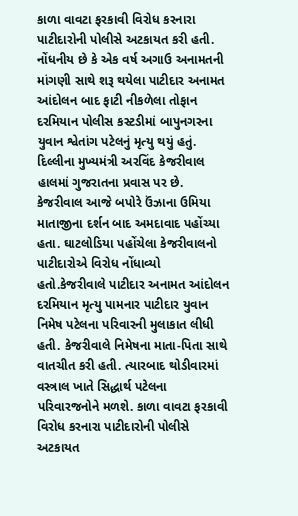કાળા વાવટા ફરકાવી વિરોધ કરનારા પાટીદારોની પોલીસે અટકાયત કરી હતી. નોંધનીય છે કે એક વર્ષ અગાઉ અનામતની માંગણી સાથે શરૂ થયેલા પાટીદાર અનામત આંદોલન બાદ ફાટી નીકળેલા તોફાન દરમિયાન પોલીસ કસ્ટડીમાં બાપુનગરના યુવાન શ્વેતાંગ પટેલનું મૃત્યુ થયું હતું.
દિલ્લીના મુખ્યમંત્રી અરવિંદ કેજરીવાલ હાલમાં ગુજરાતના પ્રવાસ પર છે. કેજરીવાલ આજે બપોરે ઉંઝાના ઉમિયા માતાજીના દર્શન બાદ અમદાવાદ પહોંચ્યા હતા. ઘાટલોડિયા પહોંચેલા કેજરીવાલનો પાટીદારોએ વિરોધ નોંધાવ્યો હતો.કેજરીવાલે પાટીદાર અનામત આંદોલન દરમિયાન મૃત્યુ પામનાર પાટીદાર યુવાન નિમેષ પટેલના પરિવારની મુલાકાત લીધી હતી. કેજરીવાલે નિમેષના માતા-પિતા સાથે વાતચીત કરી હતી. ત્યારબાદ થોડીવારમાં વસ્ત્રાલ ખાતે સિદ્ધાર્થ પટેલના પરિવારજનોને મળશે. કાળા વાવટા ફરકાવી વિરોધ કરનારા પાટીદારોની પોલીસે અટકાયત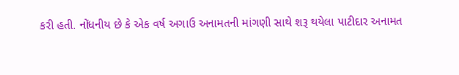કરી હતી. નોંધનીય છે કે એક વર્ષ અગાઉ અનામતની માંગણી સાથે શરૂ થયેલા પાટીદાર અનામત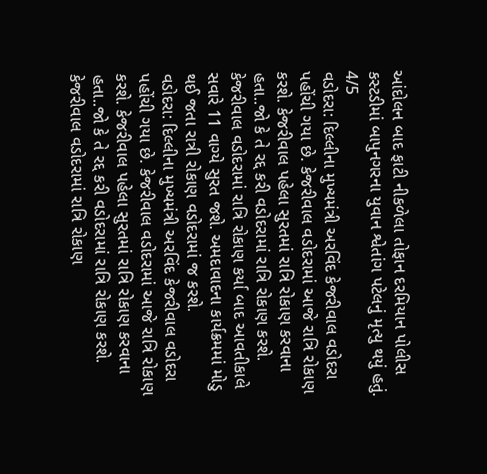આંદોલન બાદ ફાટી નીકળેલા તોફાન દરમિયાન પોલીસ કસ્ટડીમાં બાપુનગરના યુવાન શ્વેતાંગ પટેલનું મૃત્યુ થયું હતું.
4/5
વડોદરા: દિલ્લીના મુખ્યમંત્રી અરવિંદ કેજરીવાલ વડોદરા પહોંચી ગયા છે. કેજરીવાલ વડોદરામાં આજે રાત્રિ રોકાણ કરશે. કેજરીવાલ પહેલા સુરતમાં રાત્રિ રોકાણ કરવાના હતા..જો કે તે રદ્દ કરી વડોદરામાં રાત્રિ રોકાણ કરશે. કેજરીવાલ વડોદરામાં રાત્રિ રોકાણ કર્યા બાદ આવતીકાલે સવારે 11 વાગ્યે સુરત જશે. અમદાવાદના કાર્યક્રમમાં મોડુ થઈ જતા રાત્રી રોકાણ વડોદરામાં જ કરશે.
વડોદરા: દિલ્લીના મુખ્યમંત્રી અરવિંદ કેજરીવાલ વડોદરા પહોંચી ગયા છે. કેજરીવાલ વડોદરામાં આજે રાત્રિ રોકાણ કરશે. કેજરીવાલ પહેલા સુરતમાં રાત્રિ રોકાણ કરવાના હતા..જો કે તે રદ્દ કરી વડોદરામાં રાત્રિ રોકાણ કરશે. કેજરીવાલ વડોદરામાં રાત્રિ રોકાણ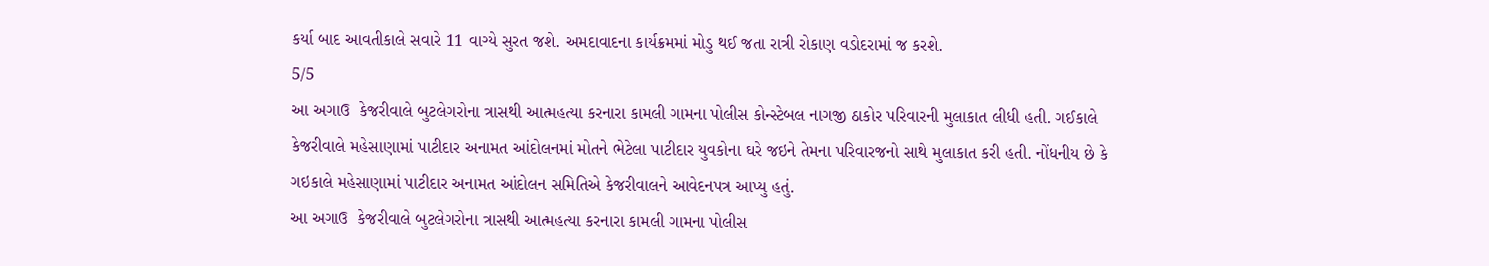કર્યા બાદ આવતીકાલે સવારે 11 વાગ્યે સુરત જશે. અમદાવાદના કાર્યક્રમમાં મોડુ થઈ જતા રાત્રી રોકાણ વડોદરામાં જ કરશે.
5/5
આ અગાઉ  કેજરીવાલે બુટલેગરોના ત્રાસથી આત્મહત્યા કરનારા કામલી ગામના પોલીસ કોન્સ્ટેબલ નાગજી ઠાકોર પરિવારની મુલાકાત લીધી હતી. ગઈકાલે કેજરીવાલે મહેસાણામાં પાટીદાર અનામત આંદોલનમાં મોતને ભેટેલા પાટીદાર યુવકોના ઘરે જઇને તેમના પરિવારજનો સાથે મુલાકાત કરી હતી. નોંધનીય છે કે ગઇકાલે મહેસાણામાં પાટીદાર અનામત આંદોલન સમિતિએ કેજરીવાલને આવેદનપત્ર આપ્યુ હતું.
આ અગાઉ  કેજરીવાલે બુટલેગરોના ત્રાસથી આત્મહત્યા કરનારા કામલી ગામના પોલીસ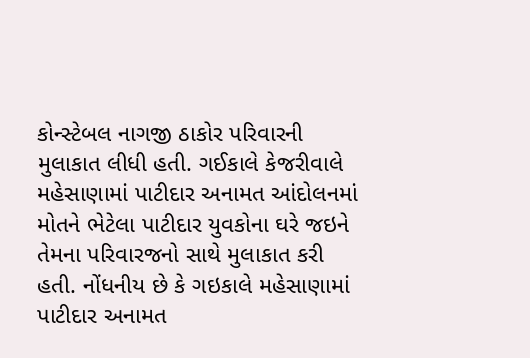કોન્સ્ટેબલ નાગજી ઠાકોર પરિવારની મુલાકાત લીધી હતી. ગઈકાલે કેજરીવાલે મહેસાણામાં પાટીદાર અનામત આંદોલનમાં મોતને ભેટેલા પાટીદાર યુવકોના ઘરે જઇને તેમના પરિવારજનો સાથે મુલાકાત કરી હતી. નોંધનીય છે કે ગઇકાલે મહેસાણામાં પાટીદાર અનામત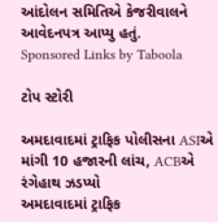આંદોલન સમિતિએ કેજરીવાલને આવેદનપત્ર આપ્યુ હતું.
Sponsored Links by Taboola

ટોપ સ્ટોરી

અમદાવાદમાં ટ્રાફિક પોલીસના ASIએ માંગી 10 હજારની લાંચ, ACBએ રંગેહાથ ઝડપ્યો
અમદાવાદમાં ટ્રાફિક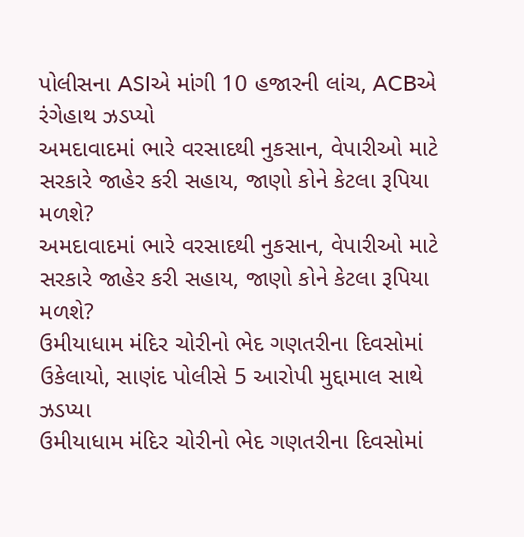પોલીસના ASIએ માંગી 10 હજારની લાંચ, ACBએ રંગેહાથ ઝડપ્યો
અમદાવાદમાં ભારે વરસાદથી નુકસાન, વેપારીઓ માટે સરકારે જાહેર કરી સહાય, જાણો કોને કેટલા રૂપિયા મળશે?
અમદાવાદમાં ભારે વરસાદથી નુકસાન, વેપારીઓ માટે સરકારે જાહેર કરી સહાય, જાણો કોને કેટલા રૂપિયા મળશે?
ઉમીયાધામ મંદિર ચોરીનો ભેદ ગણતરીના દિવસોમાં ઉકેલાયો, સાણંદ પોલીસે 5 આરોપી મુદ્દામાલ સાથે ઝડપ્યા
ઉમીયાધામ મંદિર ચોરીનો ભેદ ગણતરીના દિવસોમાં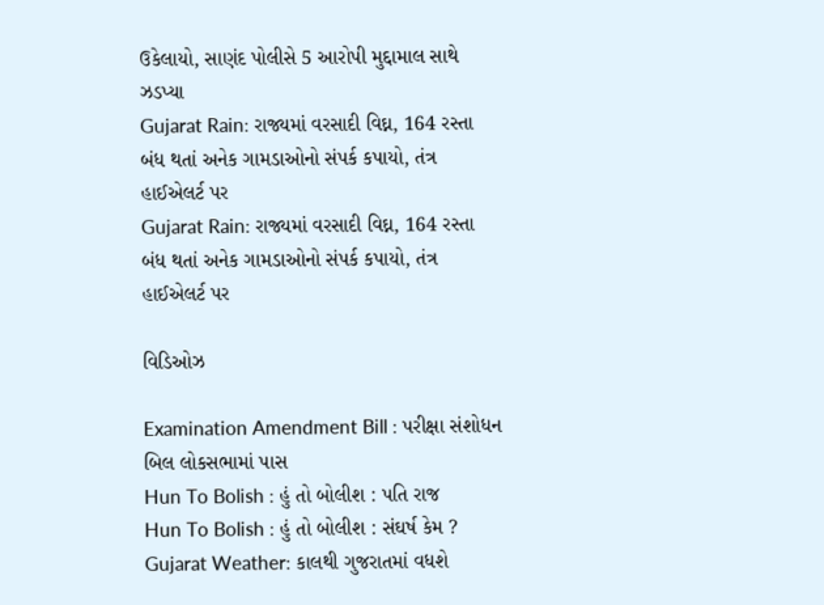ઉકેલાયો, સાણંદ પોલીસે 5 આરોપી મુદ્દામાલ સાથે ઝડપ્યા
Gujarat Rain: રાજ્યમાં વરસાદી વિઘ્ન, 164 રસ્તા બંધ થતાં અનેક ગામડાઓનો સંપર્ક કપાયો, તંત્ર હાઈએલર્ટ પર
Gujarat Rain: રાજ્યમાં વરસાદી વિઘ્ન, 164 રસ્તા બંધ થતાં અનેક ગામડાઓનો સંપર્ક કપાયો, તંત્ર હાઈએલર્ટ પર

વિડિઓઝ

Examination Amendment Bill : પરીક્ષા સંશોધન બિલ લોકસભામાં પાસ
Hun To Bolish : હું તો બોલીશ : પતિ રાજ
Hun To Bolish : હું તો બોલીશ : સંઘર્ષ કેમ ?
Gujarat Weather: કાલથી ગુજરાતમાં વધશે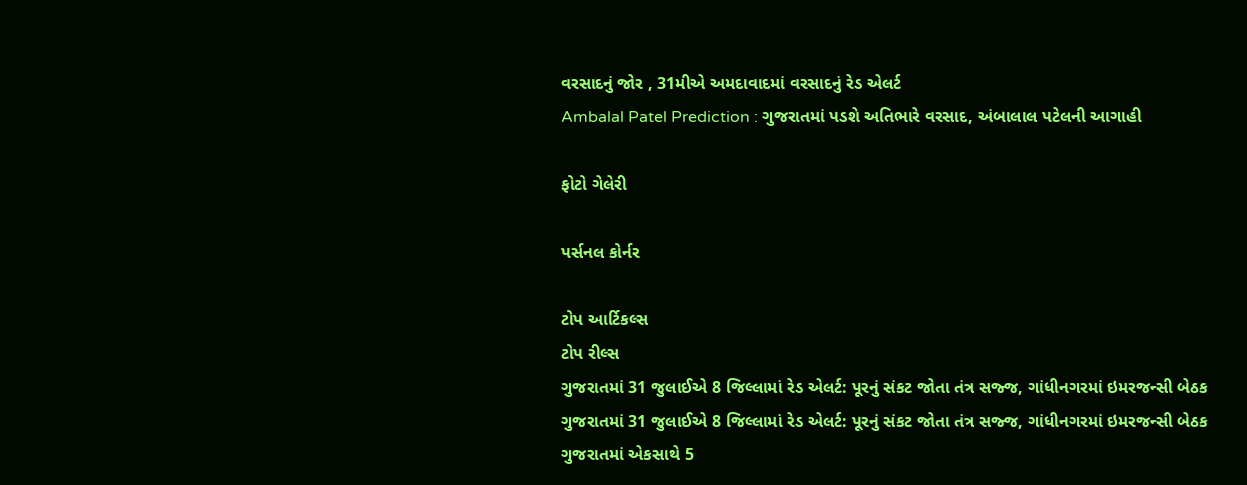વરસાદનું જોર , 31મીએ અમદાવાદમાં વરસાદનું રેડ એલર્ટ
Ambalal Patel Prediction : ગુજરાતમાં પડશે અતિભારે વરસાદ, અંબાલાલ પટેલની આગાહી

ફોટો ગેલેરી

પર્સનલ કોર્નર

ટોપ આર્ટિકલ્સ
ટોપ રીલ્સ
ગુજરાતમાં 31 જુલાઈએ 8 જિલ્લામાં રેડ એલર્ટ: પૂરનું સંકટ જોતા તંત્ર સજ્જ, ગાંધીનગરમાં ઇમરજન્સી બેઠક
ગુજરાતમાં 31 જુલાઈએ 8 જિલ્લામાં રેડ એલર્ટ: પૂરનું સંકટ જોતા તંત્ર સજ્જ, ગાંધીનગરમાં ઇમરજન્સી બેઠક
ગુજરાતમાં એકસાથે 5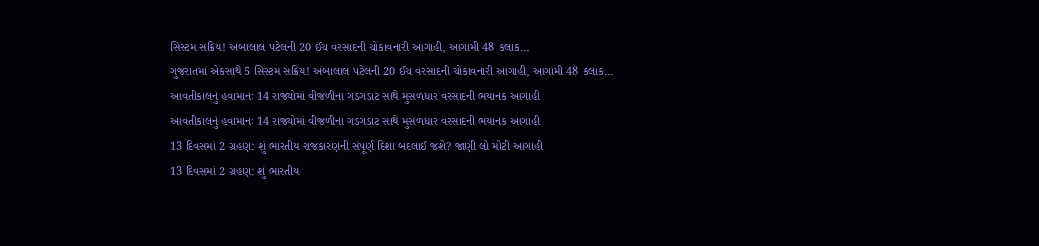સિસ્ટમ સક્રિય! અંબાલાલ પટેલની 20 ઈંચ વરસાદની ચોંકાવનારી આગાહી, આગામી 48 કલાક...
ગુજરાતમાં એકસાથે 5 સિસ્ટમ સક્રિય! અંબાલાલ પટેલની 20 ઈંચ વરસાદની ચોંકાવનારી આગાહી, આગામી 48 કલાક...
આવતીકાલનું હવામાનઃ 14 રાજ્યોમાં વીજળીના ગડગડાટ સાથે મુસળધાર વરસાદની ભયાનક આગાહી
આવતીકાલનું હવામાનઃ 14 રાજ્યોમાં વીજળીના ગડગડાટ સાથે મુસળધાર વરસાદની ભયાનક આગાહી
13 દિવસમાં 2 ગ્રહણ: શું ભારતીય રાજકારણની સંપૂર્ણ દિશા બદલાઈ જશે? જાણી લો મોટી આગાહી
13 દિવસમાં 2 ગ્રહણ: શું ભારતીય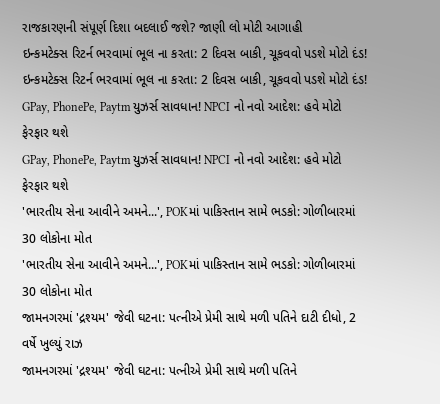રાજકારણની સંપૂર્ણ દિશા બદલાઈ જશે? જાણી લો મોટી આગાહી
ઇન્કમટેક્સ રિટર્ન ભરવામાં ભૂલ ના કરતા: 2 દિવસ બાકી, ચૂકવવો પડશે મોટો દંડ!
ઇન્કમટેક્સ રિટર્ન ભરવામાં ભૂલ ના કરતા: 2 દિવસ બાકી, ચૂકવવો પડશે મોટો દંડ!
GPay, PhonePe, Paytm યુઝર્સ સાવધાન! NPCI નો નવો આદેશ: હવે મોટો ફેરફાર થશે
GPay, PhonePe, Paytm યુઝર્સ સાવધાન! NPCI નો નવો આદેશ: હવે મોટો ફેરફાર થશે
'ભારતીય સેના આવીને અમને...', POKમાં પાકિસ્તાન સામે ભડકો: ગોળીબારમાં 30 લોકોના મોત
'ભારતીય સેના આવીને અમને...', POKમાં પાકિસ્તાન સામે ભડકો: ગોળીબારમાં 30 લોકોના મોત
જામનગરમાં 'દ્રશ્યમ' જેવી ઘટના: પત્નીએ પ્રેમી સાથે મળી પતિને દાટી દીધો, 2 વર્ષે ખુલ્યું રાઝ
જામનગરમાં 'દ્રશ્યમ' જેવી ઘટના: પત્નીએ પ્રેમી સાથે મળી પતિને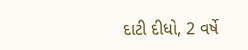દાટી દીધો, 2 વર્ષે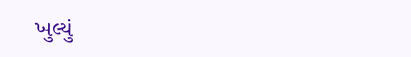ખુલ્યું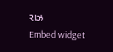રાઝ
Embed widget